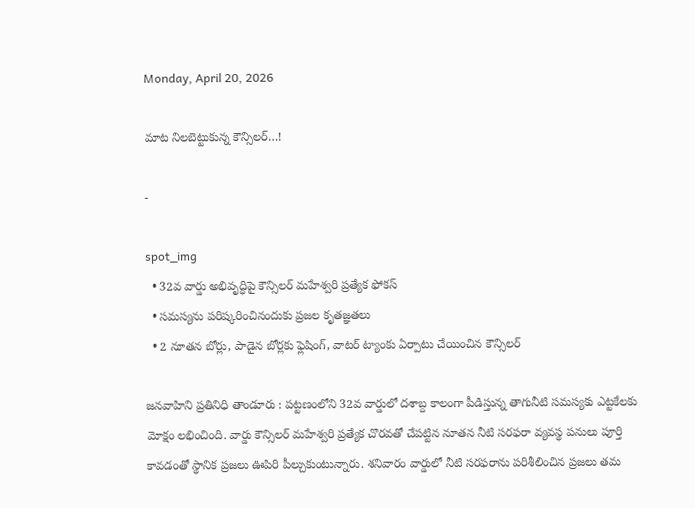Monday, April 20, 2026

మాట నిలబెట్టుకున్న కౌన్సిలర్…!

-

spot_img
  • 32వ వార్డు అభివృద్ధిపై కౌన్సిలర్ మహేశ్వరి ప్రత్యేక ఫోకస్
  • సమస్యను పరిష్కరించినందుకు ప్రజల కృతజ్ఞతలు
  • 2 నూతన బోర్లు, పాడైన బోర్లకు ఫ్లెషింగ్, వాటర్ ట్యాంకు ఏర్పాటు చేయించిన కౌన్సిలర్

జనవాహిని ప్రతినిధి తాండూరు : పట్టణంలోని 32వ వార్డులో దశాబ్ద కాలంగా పీడిస్తున్న తాగునీటి సమస్యకు ఎట్టకేలకు మోక్షం లభించింది. వార్డు కౌన్సిలర్ మహేశ్వరి ప్రత్యేక చొరవతో చేపట్టిన నూతన నీటి సరఫరా వ్యవస్థ పనులు పూర్తి కావడంతో స్థానిక ప్రజలు ఊపిరి పీల్చుకుంటున్నారు. శనివారం వార్డులో నీటి సరఫరాను పరిశీలించిన ప్రజలు తమ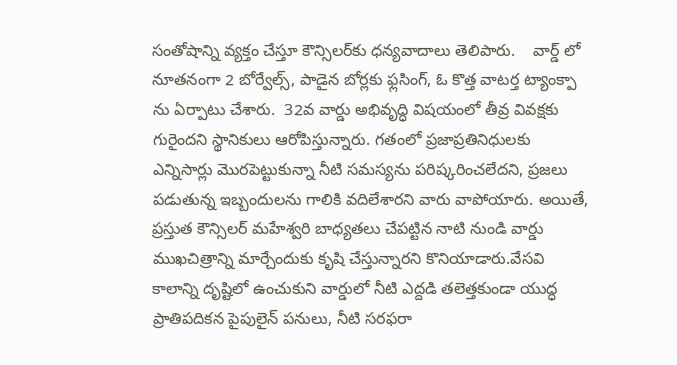సంతోషాన్ని వ్యక్తం చేస్తూ కౌన్సిలర్‌కు ధన్యవాదాలు తెలిపారు.    వార్డ్ లో నూతనంగా 2 బోర్వేల్స్, పాడైన బోర్లకు ఫ్లసింగ్, ఓ కొత్త వాటర్త ట్యాంక్పా ను ఏర్పాటు చేశారు.  32వ వార్డు అభివృద్ధి విషయంలో తీవ్ర వివక్షకు గురైందని స్థానికులు ఆరోపిస్తున్నారు. గతంలో ప్రజాప్రతినిధులకు ఎన్నిసార్లు మొరపెట్టుకున్నా నీటి సమస్యను పరిష్కరించలేదని, ప్రజలు పడుతున్న ఇబ్బందులను గాలికి వదిలేశారని వారు వాపోయారు. అయితే, ప్రస్తుత కౌన్సిలర్ మహేశ్వరి బాధ్యతలు చేపట్టిన నాటి నుండి వార్డు ముఖచిత్రాన్ని మార్చేందుకు కృషి చేస్తున్నారని కొనియాడారు.వేసవి కాలాన్ని దృష్టిలో ఉంచుకుని వార్డులో నీటి ఎద్దడి తలెత్తకుండా యుద్ధ ప్రాతిపదికన పైపులైన్ పనులు, నీటి సరఫరా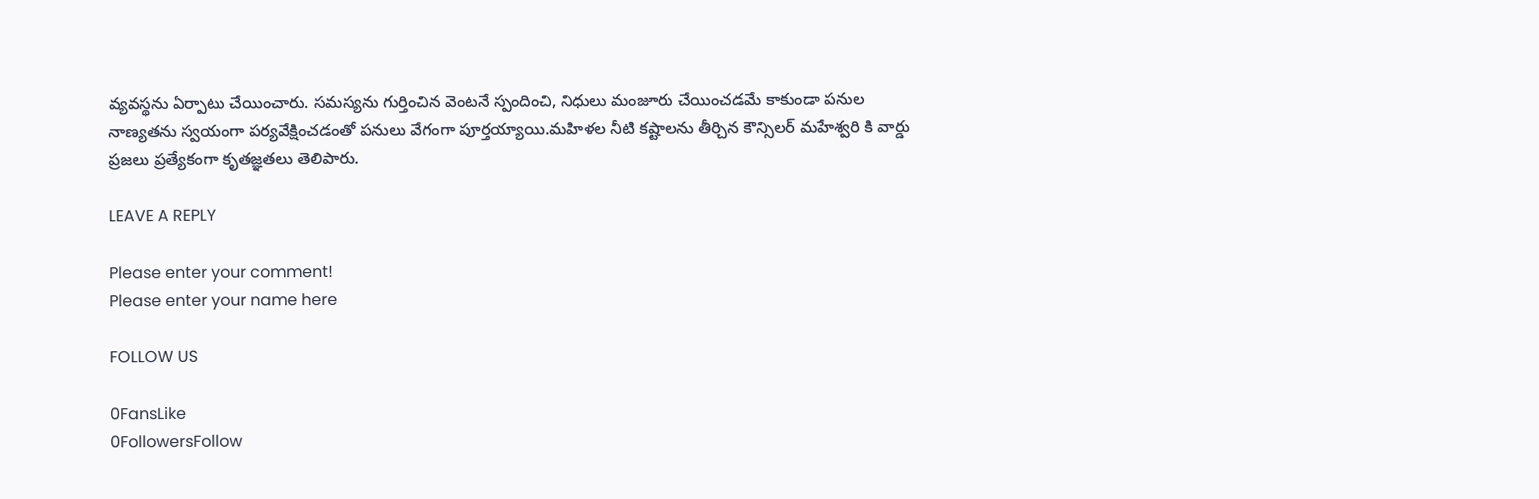వ్యవస్థను ఏర్పాటు చేయించారు. సమస్యను గుర్తించిన వెంటనే స్పందించి, నిధులు మంజూరు చేయించడమే కాకుండా పనుల నాణ్యతను స్వయంగా పర్యవేక్షించడంతో పనులు వేగంగా పూర్తయ్యాయి.మహిళల నీటి కష్టాలను తీర్చిన కౌన్సిలర్ మహేశ్వరి కి వార్డు ప్రజలు ప్రత్యేకంగా కృతజ్ఞతలు తెలిపారు.

LEAVE A REPLY

Please enter your comment!
Please enter your name here

FOLLOW US

0FansLike
0FollowersFollow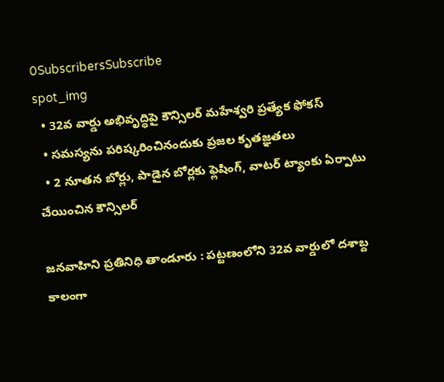0SubscribersSubscribe
spot_img
  • 32వ వార్డు అభివృద్ధిపై కౌన్సిలర్ మహేశ్వరి ప్రత్యేక ఫోకస్
  • సమస్యను పరిష్కరించినందుకు ప్రజల కృతజ్ఞతలు
  • 2 నూతన బోర్లు, పాడైన బోర్లకు ఫ్లెషింగ్, వాటర్ ట్యాంకు ఏర్పాటు చేయించిన కౌన్సిలర్

జనవాహిని ప్రతినిధి తాండూరు : పట్టణంలోని 32వ వార్డులో దశాబ్ద కాలంగా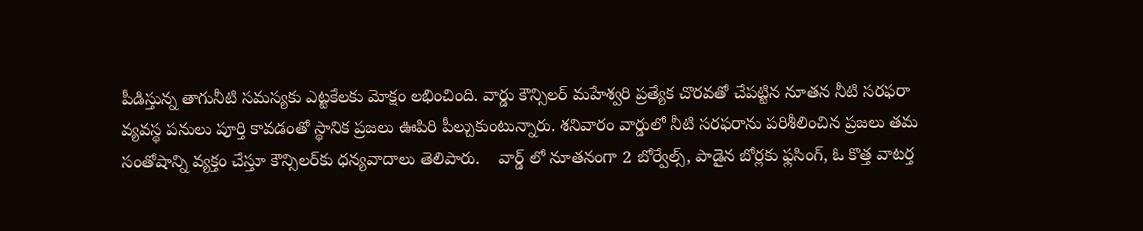పీడిస్తున్న తాగునీటి సమస్యకు ఎట్టకేలకు మోక్షం లభించింది. వార్డు కౌన్సిలర్ మహేశ్వరి ప్రత్యేక చొరవతో చేపట్టిన నూతన నీటి సరఫరా వ్యవస్థ పనులు పూర్తి కావడంతో స్థానిక ప్రజలు ఊపిరి పీల్చుకుంటున్నారు. శనివారం వార్డులో నీటి సరఫరాను పరిశీలించిన ప్రజలు తమ సంతోషాన్ని వ్యక్తం చేస్తూ కౌన్సిలర్‌కు ధన్యవాదాలు తెలిపారు.    వార్డ్ లో నూతనంగా 2 బోర్వేల్స్, పాడైన బోర్లకు ఫ్లసింగ్, ఓ కొత్త వాటర్త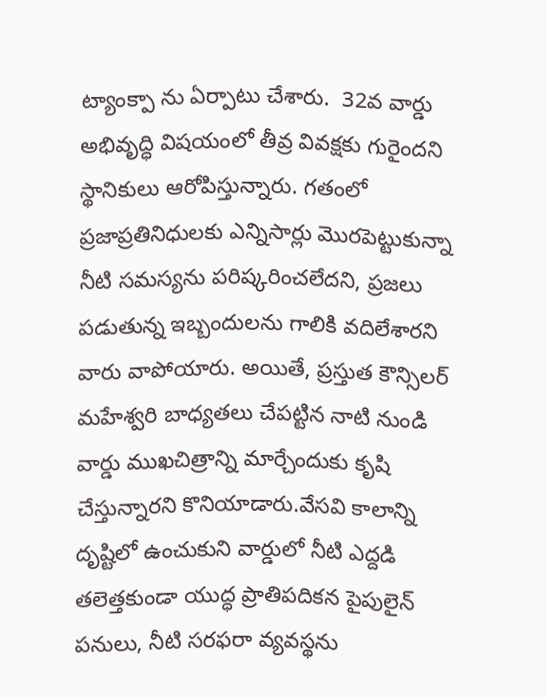ట్యాంక్పా ను ఏర్పాటు చేశారు.  32వ వార్డు అభివృద్ధి విషయంలో తీవ్ర వివక్షకు గురైందని స్థానికులు ఆరోపిస్తున్నారు. గతంలో ప్రజాప్రతినిధులకు ఎన్నిసార్లు మొరపెట్టుకున్నా నీటి సమస్యను పరిష్కరించలేదని, ప్రజలు పడుతున్న ఇబ్బందులను గాలికి వదిలేశారని వారు వాపోయారు. అయితే, ప్రస్తుత కౌన్సిలర్ మహేశ్వరి బాధ్యతలు చేపట్టిన నాటి నుండి వార్డు ముఖచిత్రాన్ని మార్చేందుకు కృషి చేస్తున్నారని కొనియాడారు.వేసవి కాలాన్ని దృష్టిలో ఉంచుకుని వార్డులో నీటి ఎద్దడి తలెత్తకుండా యుద్ధ ప్రాతిపదికన పైపులైన్ పనులు, నీటి సరఫరా వ్యవస్థను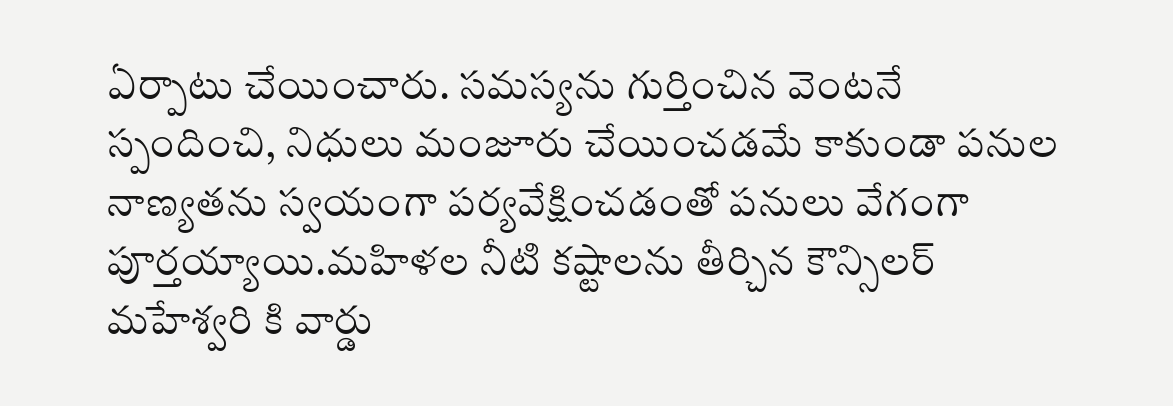ఏర్పాటు చేయించారు. సమస్యను గుర్తించిన వెంటనే స్పందించి, నిధులు మంజూరు చేయించడమే కాకుండా పనుల నాణ్యతను స్వయంగా పర్యవేక్షించడంతో పనులు వేగంగా పూర్తయ్యాయి.మహిళల నీటి కష్టాలను తీర్చిన కౌన్సిలర్ మహేశ్వరి కి వార్డు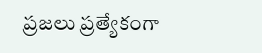ప్రజలు ప్రత్యేకంగా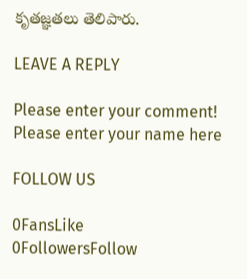కృతజ్ఞతలు తెలిపారు.

LEAVE A REPLY

Please enter your comment!
Please enter your name here

FOLLOW US

0FansLike
0FollowersFollow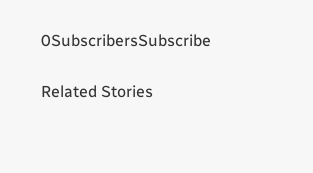0SubscribersSubscribe

Related Stories